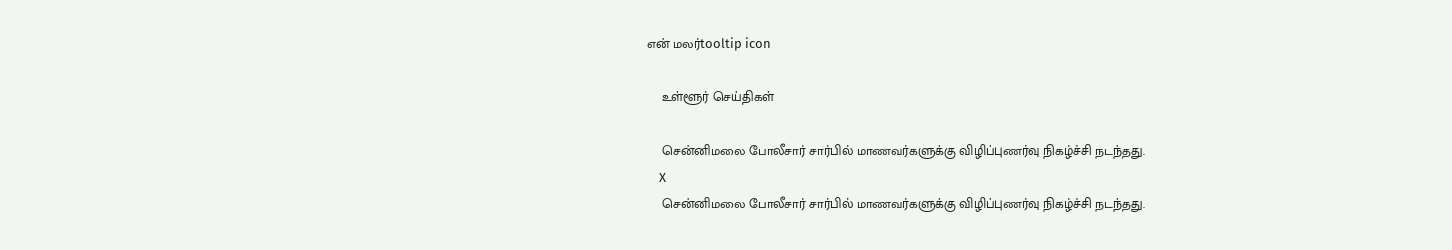என் மலர்tooltip icon

    உள்ளூர் செய்திகள்

    சென்னிமலை போலீசார் சார்பில் மாணவர்களுக்கு விழிப்புணர்வு நிகழ்ச்சி நடந்தது.
    X
    சென்னிமலை போலீசார் சார்பில் மாணவர்களுக்கு விழிப்புணர்வு நிகழ்ச்சி நடந்தது.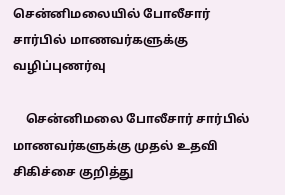சென்னிமலையில் போலீசார் சார்பில் மாணவர்களுக்கு வழிப்புணர்வு

    சென்னிமலை போலீசார் சார்பில் மாணவர்களுக்கு முதல் உதவி சிகிச்சை குறித்து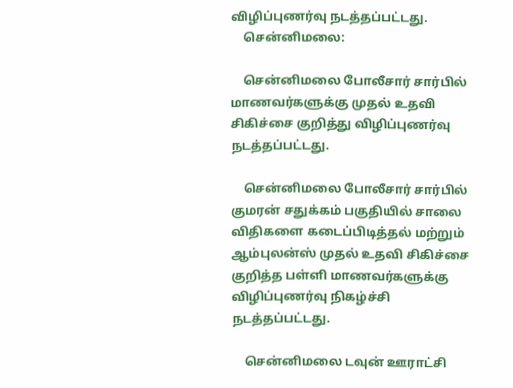விழிப்புணர்வு நடத்தப்பட்டது.
    சென்னிமலை:

    சென்னிமலை போலீசார் சார்பில் மாணவர்களுக்கு முதல் உதவி சிகிச்சை குறித்து விழிப்புணர்வு நடத்தப்பட்டது.

    சென்னிமலை போலீசார் சார்பில் குமரன் சதுக்கம் பகுதியில் சாலை விதிகளை கடைப்பிடித்தல் மற்றும் ஆம்புலன்ஸ் முதல் உதவி சிகிச்சை குறித்த பள்ளி மாணவர்களுக்கு விழிப்புணர்வு நிகழ்ச்சி நடத்தப்பட்டது.

    சென்னிமலை டவுன் ஊராட்சி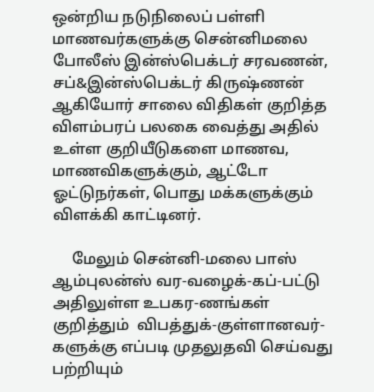ஒன்றிய நடுநிலைப் பள்ளி மாணவர்களுக்கு சென்னிமலை போலீஸ் இன்ஸ்பெக்டர் சரவணன், சப்&இன்ஸ்பெக்டர் கிருஷ்ணன் ஆகியோர் சாலை விதிகள் குறித்த விளம்பரப் பலகை வைத்து அதில் உள்ள குறியீடுகளை மாணவ, மாணவிகளுக்கும், ஆட்டோ ஓட்டுநர்கள், பொது மக்களுக்கும் விளக்கி காட்டினர்.

     மேலும் சென்னி-மலை பாஸ் ஆம்புலன்ஸ் வர-வழைக்-கப்-பட்டு அதிலுள்ள உபகர-ணங்கள் குறித்தும்  விபத்துக்-குள்ளானவர்-களுக்கு எப்படி முதலுதவி செய்வது பற்றியும்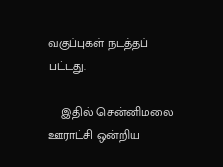வகுப்புகள் நடத்தப் பட்டது.

    இதில் சென்னிமலை ஊராட்சி ஒன்றிய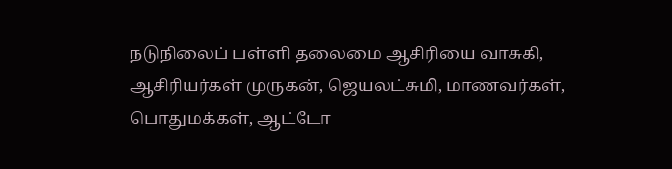நடுநிலைப் பள்ளி தலைமை ஆசிரியை வாசுகி, ஆசிரியர்கள் முருகன், ஜெயலட்சுமி, மாணவர்கள், பொதுமக்கள், ஆட்டோ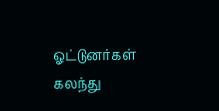ஓட்டுனர்கள்  கலந்து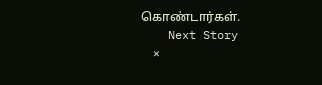கொண்டார்கள்.
    Next Story
    ×